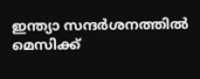ഇന്ത്യാ സന്ദര്‍ശനത്തില്‍ മെസിക്ക്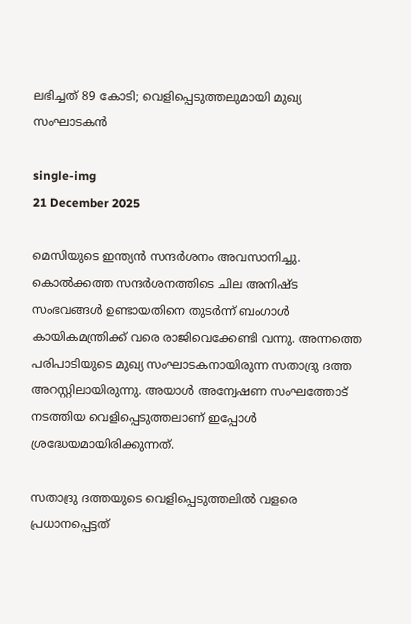ലഭിച്ചത് 89 കോടി; വെളിപ്പെടുത്തലുമായി മുഖ്യ സംഘാടകന്‍

single-img
21 December 2025

മെസിയുടെ ഇന്ത്യന്‍ സന്ദര്‍ശനം അവസാനിച്ചു. കൊല്‍ക്കത്ത സന്ദര്‍ശനത്തിടെ ചില അനിഷ്ട സംഭവങ്ങള്‍ ഉണ്ടായതിനെ തുടര്‍ന്ന് ബംഗാള്‍ കായികമന്ത്രിക്ക് വരെ രാജിവെക്കേണ്ടി വന്നു. അന്നത്തെ പരിപാടിയുടെ മുഖ്യ സംഘാടകനായിരുന്ന സതാദ്രു ദത്ത അറസ്റ്റിലായിരുന്നു. അയാള്‍ അന്വേഷണ സംഘത്തോട് നടത്തിയ വെളിപ്പെടുത്തലാണ് ഇപ്പോള്‍ ശ്രദ്ധേയമായിരിക്കുന്നത്.

സതാദ്രു ദത്തയുടെ വെളിപ്പെടുത്തലില്‍ വളരെ പ്രധാനപ്പെട്ടത്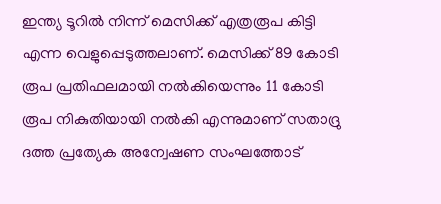ഇന്ത്യ ടൂറില്‍ നിന്ന് മെസിക്ക് എത്രരൂപ കിട്ടി എന്ന വെളുപ്പെടുത്തലാണ്. മെസിക്ക് 89 കോടി രൂപ പ്രതിഫലമായി നല്‍കിയെന്നും 11 കോടി രൂപ നികുതിയായി നല്‍കി എന്നുമാണ് സതാദ്രു ദത്ത പ്രത്യേക അന്വേഷണ സംഘത്തോട്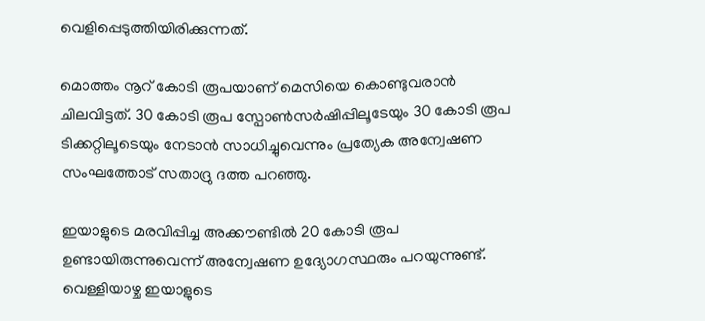വെളിപ്പെടുത്തിയിരിക്കുന്നത്.

മൊത്തം നൂറ് കോടി രൂപയാണ് മെസിയെ കൊണ്ടുവരാന്‍ ചിലവിട്ടത്. 30 കോടി രൂപ സ്പോണ്‍സര്‍ഷിപ്പിലൂടേയും 30 കോടി രൂപ ടിക്കറ്റിലൂടെയും നേടാന്‍ സാധിച്ചുവെന്നും പ്രത്യേക അന്വേഷണ സംഘത്തോട് സതാദ്രു ദത്ത പറഞ്ഞു.

ഇയാളുടെ മരവിപ്പിച്ച അക്കൗണ്ടില്‍ 20 കോടി രൂപ ഉണ്ടായിരുന്നുവെന്ന് അന്വേഷണ ഉദ്യോഗസ്ഥരും പറയുന്നുണ്ട്. വെള്ളിയാഴ്ച ഇയാളുടെ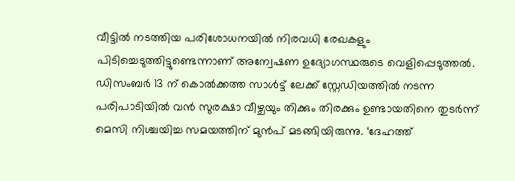വീട്ടില്‍ നടത്തിയ പരിശോധനയില്‍ നിരവധി രേഖകളും പിടിച്ചെടുത്തിട്ടുണ്ടെന്നാണ് അന്വേഷണ ഉദ്യോഗസ്ഥരുടെ വെളിപ്പെടുത്തല്‍. ഡിസംബര്‍ 13 ന് കൊല്‍ക്കത്ത സാള്‍ട്ട് ലേക്ക് സ്റ്റേഡിയത്തില്‍ നടന്ന പരിപാടിയില്‍ വന്‍ സുരക്ഷാ വീഴ്ചയും തിക്കും തിരക്കും ഉണ്ടായതിനെ തുടര്‍ന്ന് മെസി നിശ്ചയിച്ച സമയത്തിന് മുന്‍പ് മടങ്ങിയിരുന്നു. ‘ദേഹത്ത്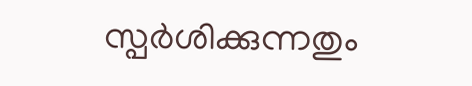സ്പര്‍ശിക്കുന്നതും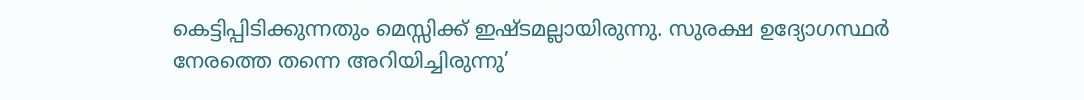കെട്ടിപ്പിടിക്കുന്നതും മെസ്സിക്ക് ഇഷ്ടമല്ലായിരുന്നു. സുരക്ഷ ഉദ്യോഗസ്ഥര്‍ നേരത്തെ തന്നെ അറിയിച്ചിരുന്നു’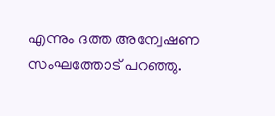എന്നും ദത്ത അന്വേഷണ സംഘത്തോട് പറഞ്ഞു.